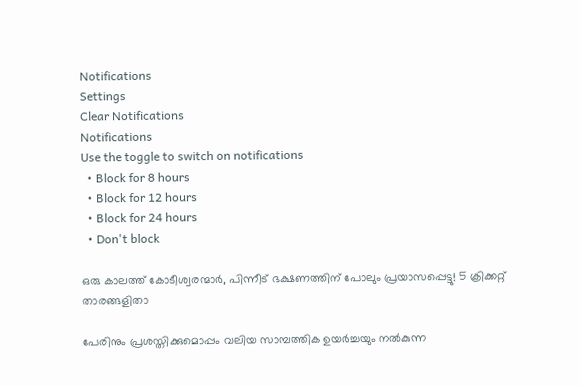Notifications
Settings
Clear Notifications
Notifications
Use the toggle to switch on notifications
  • Block for 8 hours
  • Block for 12 hours
  • Block for 24 hours
  • Don't block

ഒരു കാലത്ത് കോടീശ്വരന്മാര്‍, പിന്നീട് ഭക്ഷണത്തിന് പോലും പ്രയാസപ്പെട്ടു! 5 ക്രിക്കറ്റ് താരങ്ങളിതാ

പേരിനും പ്രശസ്തിക്കുമൊപ്പം വലിയ സാമ്പത്തിക ഉയര്‍ച്ചയും നല്‍കുന്ന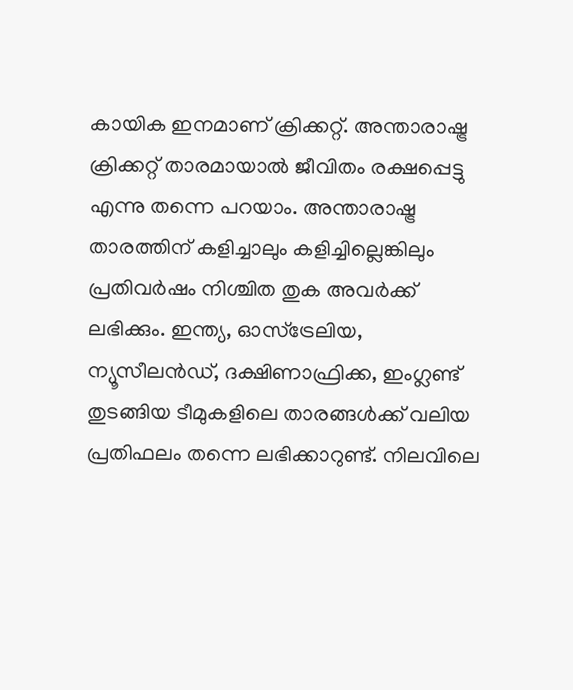കായിക ഇനമാണ് ക്രിക്കറ്റ്. അന്താരാഷ്ട്ര ക്രിക്കറ്റ് താരമായാല്‍ ജീവിതം രക്ഷപ്പെട്ടു എന്നു തന്നെ പറയാം. അന്താരാഷ്ട്ര താരത്തിന് കളിച്ചാലും കളിച്ചില്ലെങ്കിലും പ്രതിവര്‍ഷം നിശ്ചിത തുക അവര്‍ക്ക് ലഭിക്കും. ഇന്ത്യ, ഓസ്‌ട്രേലിയ, ന്യൂസീലന്‍ഡ്, ദക്ഷിണാഫ്രിക്ക, ഇംഗ്ലണ്ട് തുടങ്ങിയ ടീമുകളിലെ താരങ്ങള്‍ക്ക് വലിയ പ്രതിഫലം തന്നെ ലഭിക്കാറുണ്ട്. നിലവിലെ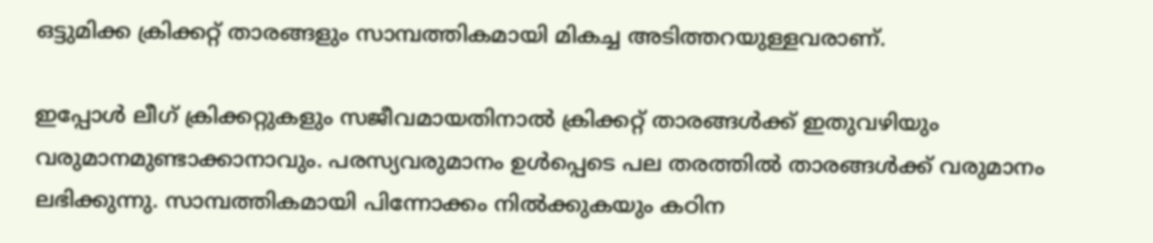ഒട്ടുമിക്ക ക്രിക്കറ്റ് താരങ്ങളും സാമ്പത്തികമായി മികച്ച അടിത്തറയുള്ളവരാണ്.

ഇപ്പോള്‍ ലീഗ് ക്രിക്കറ്റുകളും സജീവമായതിനാല്‍ ക്രിക്കറ്റ് താരങ്ങള്‍ക്ക് ഇതുവഴിയും വരുമാനമുണ്ടാക്കാനാവും. പരസ്യവരുമാനം ഉള്‍പ്പെടെ പല തരത്തില്‍ താരങ്ങള്‍ക്ക് വരുമാനം ലഭിക്കുന്നു. സാമ്പത്തികമായി പിന്നോക്കം നില്‍ക്കുകയും കഠിന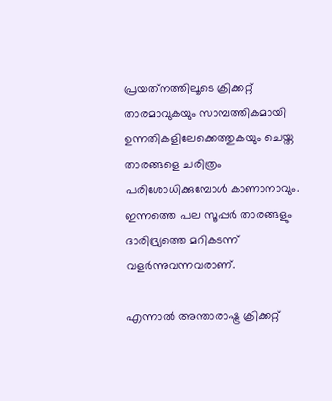പ്രയത്‌നത്തിലൂടെ ക്രിക്കറ്റ് താരമാവുകയും സാമ്പത്തികമായി ഉന്നതികളിലേക്കെത്തുകയും ചെയ്ത താരങ്ങളെ ചരിത്രം പരിശോധിക്കുമ്പോള്‍ കാണാനാവും. ഇന്നത്തെ പല സൂപ്പര്‍ താരങ്ങളും ദാരിദ്ര്യത്തെ മറികടന്ന് വളര്‍ന്നുവന്നവരാണ്.

എന്നാല്‍ അന്താരാഷ്ട്ര ക്രിക്കറ്റ്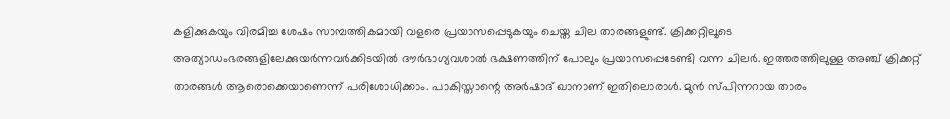കളിക്കുകയും വിരമിച്ച ശേഷം സാമ്പത്തികമായി വളരെ പ്രയാസപ്പെടുകയും ചെയ്ത ചില താരങ്ങളുണ്ട്. ക്രിക്കറ്റിലൂടെ അത്യാഡംഭരങ്ങളിലേക്കുയര്‍ന്നവര്‍ക്കിടയില്‍ ദൗര്‍ഭാഗ്യവശാല്‍ ഭക്ഷണത്തിന് പോലും പ്രയാസപ്പെടേണ്ടി വന്ന ചിലര്‍. ഇത്തരത്തിലുള്ള അഞ്ച് ക്രിക്കറ്റ് താരങ്ങള്‍ ആരൊക്കെയാണെന്ന് പരിശോധിക്കാം. പാകിസ്താന്റെ അര്‍ഷാദ് ഖാനാണ് ഇതിലൊരാള്‍. മുന്‍ സ്പിന്നറായ താരം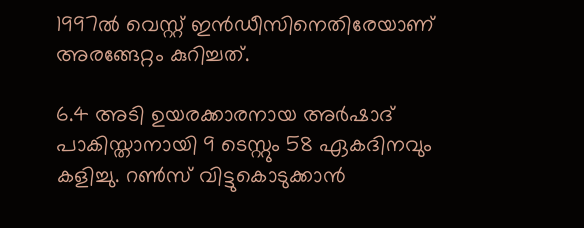1997ല്‍ വെസ്റ്റ് ഇന്‍ഡീസിനെതിരേയാണ് അരങ്ങേറ്റം കുറിച്ചത്.

6.4 അടി ഉയരക്കാരനായ അര്‍ഷാദ് പാകിസ്താനായി 9 ടെസ്റ്റും 58 ഏകദിനവും കളിച്ചു. റണ്‍സ് വിട്ടുകൊടുക്കാന്‍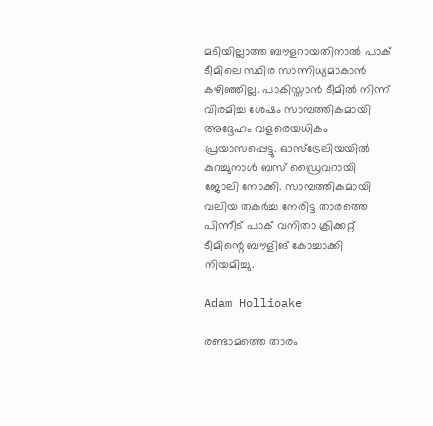മടിയില്ലാത്ത ബൗളറായതിനാല്‍ പാക് ടീമിലെ സ്ഥിര സാന്നിധ്യമാകാന്‍ കഴിഞ്ഞില്ല. പാകിസ്താന്‍ ടീമില്‍ നിന്ന് വിരമിച്ച ശേഷം സാമ്പത്തികമായി അദ്ദേഹം വളരെയധികം പ്രയാസപ്പെട്ടു. ഓസ്‌ട്രേലിയയില്‍ കുറച്ചുനാള്‍ ബസ് ഡ്രൈവറായി ജോലി നോക്കി. സാമ്പത്തികമായി വലിയ തകര്‍ച്ച നേരിട്ട താരത്തെ പിന്നീട് പാക് വനിതാ ക്രിക്കറ്റ് ടീമിന്റെ ബൗളിങ് കോച്ചാക്കി നിയമിച്ചു.

Adam Hollioake

രണ്ടാമത്തെ താരം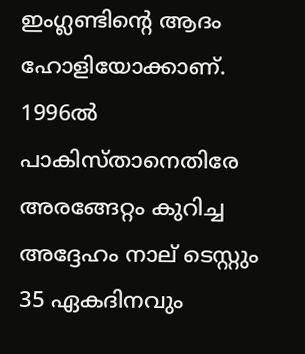ഇംഗ്ലണ്ടിന്റെ ആദം ഹോളിയോക്കാണ്. 1996ല്‍ പാകിസ്താനെതിരേ അരങ്ങേറ്റം കുറിച്ച അദ്ദേഹം നാല് ടെസ്റ്റും 35 ഏകദിനവും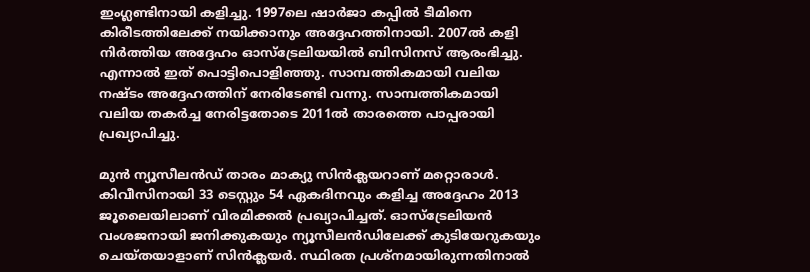ഇംഗ്ലണ്ടിനായി കളിച്ചു. 1997ലെ ഷാര്‍ജാ കപ്പില്‍ ടീമിനെ കിരീടത്തിലേക്ക് നയിക്കാനും അദ്ദേഹത്തിനായി. 2007ല്‍ കളി നിര്‍ത്തിയ അദ്ദേഹം ഓസ്‌ട്രേലിയയില്‍ ബിസിനസ് ആരംഭിച്ചു. എന്നാല്‍ ഇത് പൊട്ടിപൊളിഞ്ഞു. സാമ്പത്തികമായി വലിയ നഷ്ടം അദ്ദേഹത്തിന് നേരിടേണ്ടി വന്നു. സാമ്പത്തികമായി വലിയ തകര്‍ച്ച നേരിട്ടതോടെ 2011ല്‍ താരത്തെ പാപ്പരായി പ്രഖ്യാപിച്ചു.

മുന്‍ ന്യൂസീലന്‍ഡ് താരം മാക്യു സിന്‍ക്ലയറാണ് മറ്റൊരാള്‍. കിവീസിനായി 33 ടെസ്റ്റും 54 ഏകദിനവും കളിച്ച അദ്ദേഹം 2013 ജൂലൈയിലാണ് വിരമിക്കല്‍ പ്രഖ്യാപിച്ചത്. ഓസ്‌ട്രേലിയന്‍ വംശജനായി ജനിക്കുകയും ന്യൂസീലന്‍ഡിലേക്ക് കുടിയേറുകയും ചെയ്തയാളാണ് സിന്‍ക്ലയര്‍. സ്ഥിരത പ്രശ്‌നമായിരുന്നതിനാല്‍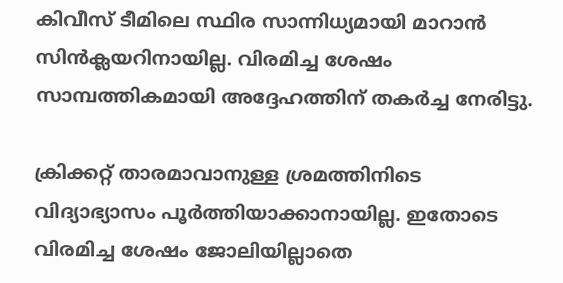കിവീസ് ടീമിലെ സ്ഥിര സാന്നിധ്യമായി മാറാന്‍ സിന്‍ക്ലയറിനായില്ല. വിരമിച്ച ശേഷം സാമ്പത്തികമായി അദ്ദേഹത്തിന് തകര്‍ച്ച നേരിട്ടു.

ക്രിക്കറ്റ് താരമാവാനുള്ള ശ്രമത്തിനിടെ വിദ്യാഭ്യാസം പൂര്‍ത്തിയാക്കാനായില്ല. ഇതോടെ വിരമിച്ച ശേഷം ജോലിയില്ലാതെ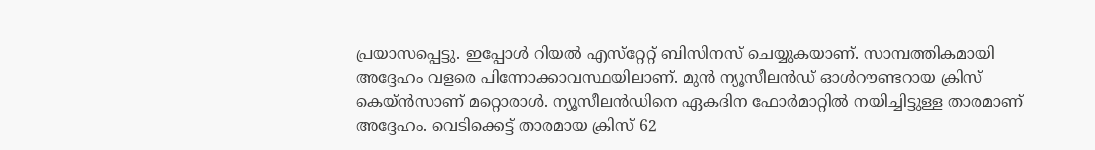പ്രയാസപ്പെട്ടു. ഇപ്പോള്‍ റിയല്‍ എസ്‌റ്റേറ്റ് ബിസിനസ് ചെയ്യുകയാണ്. സാമ്പത്തികമായി അദ്ദേഹം വളരെ പിന്നോക്കാവസ്ഥയിലാണ്. മുന്‍ ന്യൂസീലന്‍ഡ് ഓള്‍റൗണ്ടറായ ക്രിസ് കെയ്ന്‍സാണ് മറ്റൊരാള്‍. ന്യൂസീലന്‍ഡിനെ ഏകദിന ഫോര്‍മാറ്റില്‍ നയിച്ചിട്ടുള്ള താരമാണ് അദ്ദേഹം. വെടിക്കെട്ട് താരമായ ക്രിസ് 62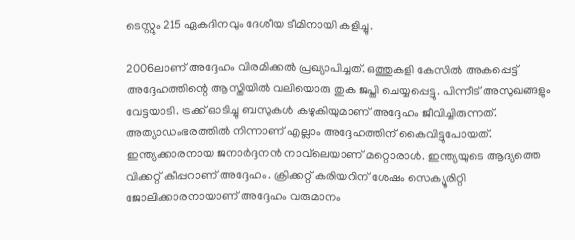ടെസ്റ്റും 215 ഏകദിനവും ദേശീയ ടീമിനായി കളിച്ചു.

2006ലാണ് അദ്ദേഹം വിരമിക്കല്‍ പ്രഖ്യാപിച്ചത്. ഒത്തുകളി കേസില്‍ അകപ്പെട്ട് അദ്ദേഹത്തിന്റെ ആസ്തിയില്‍ വലിയൊരു തുക ജപ്തി ചെയ്യപ്പെട്ടു. പിന്നീട് അസുഖങ്ങളും വേട്ടയാടി. ട്രക്ക് ഓടിച്ചു ബസുകള്‍ കഴുകിയുമാണ് അദ്ദേഹം ജീവിച്ചിരുന്നത്. അത്യാഡംഭരത്തില്‍ നിന്നാണ് എല്ലാം അദ്ദേഹത്തിന് കൈവിട്ടുപോയത്. ഇന്ത്യക്കാരനായ ജനാര്‍ദ്ദനന്‍ നാവ്‌ലെയാണ് മറ്റൊരാള്‍. ഇന്ത്യയുടെ ആദ്യത്തെ വിക്കറ്റ് കീപ്പറാണ് അദ്ദേഹം. ക്രിക്കറ്റ് കരിയറിന് ശേഷം സെക്യൂരിറ്റി ജോലിക്കാരനായാണ് അദ്ദേഹം വരുമാനം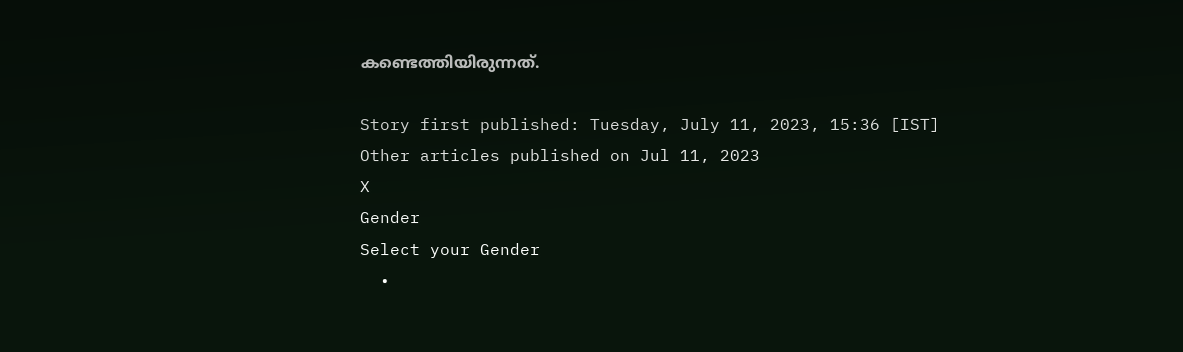കണ്ടെത്തിയിരുന്നത്.

Story first published: Tuesday, July 11, 2023, 15:36 [IST]
Other articles published on Jul 11, 2023
X
Gender
Select your Gender
  •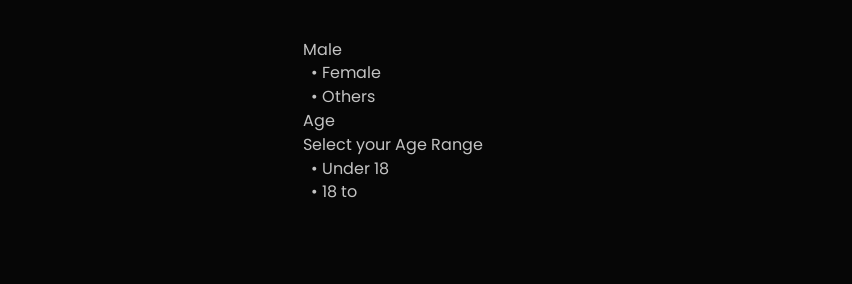Male
  • Female
  • Others
Age
Select your Age Range
  • Under 18
  • 18 to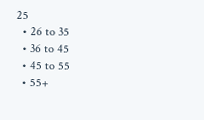25
  • 26 to 35
  • 36 to 45
  • 45 to 55
  • 55+